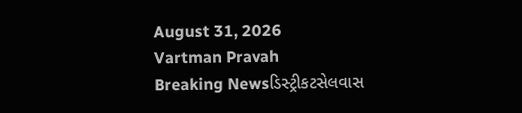August 31, 2026
Vartman Pravah
Breaking Newsડિસ્ટ્રીકટસેલવાસ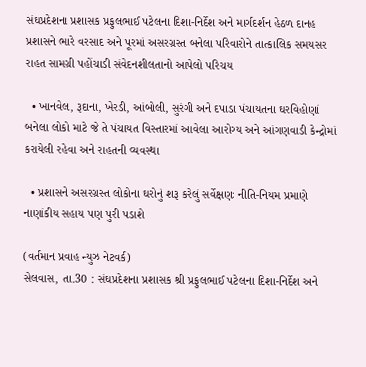સંઘપ્રદેશના પ્રશાસક પ્રફુલભાઈ પટેલના દિશા-નિર્દેશ અને માર્ગદર્શન હેઠળ દાનહ પ્રશાસને ભારે વરસાદ અને પૂરમાં અસરગ્રસ્‍ત બનેલા પરિવારોને તાત્‍કાલિક સમયસર રાહત સામગ્રી પહોંચાડી સંવેદનશીલતાનો આપેલો પરિચય

  • ખાનવેલ, રૂદાના, ખેરડી, આંબોલી, સુરંગી અને દપાડા પંચાયતના ઘરવિહોણાં બનેલા લોકો માટે જે તે પંચાયત વિસ્‍તારમાં આવેલા આરોગ્‍ય અને આંગણવાડી કેન્‍દ્રોમાં કરાયેલી રહેવા અને રાહતની વ્‍યવસ્‍થા

  • પ્રશાસને અસરગ્રસ્‍ત લોકોના ઘરોનું શરૂ કરેલું સર્વેક્ષણઃ નીતિ-નિયમ પ્રમાણે નાણાંકીય સહાય પણ પુરી પડાશે

(વર્તમાન પ્રવાહ ન્‍યુઝ નેટવર્ક)
સેલવાસ, તા.30 : સંઘપ્રદેશના પ્રશાસક શ્રી પ્રફુલભાઈ પટેલના દિશા-નિર્દેશ અને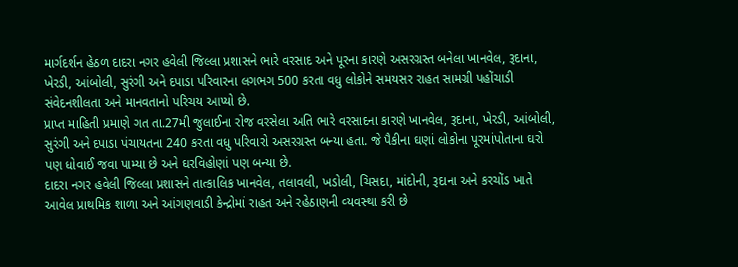માર્ગદર્શન હેઠળ દાદરા નગર હવેલી જિલ્લા પ્રશાસને ભારે વરસાદ અને પૂરના કારણે અસરગ્રસ્‍ત બનેલા ખાનવેલ, રૂદાના, ખેરડી, આંબોલી, સુરંગી અને દપાડા પરિવારના લગભગ 500 કરતા વધુ લોકોને સમયસર રાહત સામગ્રી પહોંચાડી સંવેદનશીલતા અને માનવતાનો પરિચય આપ્‍યો છે.
પ્રાપ્ત માહિતી પ્રમાણે ગત તા.27મી જુલાઈના રોજ વરસેલા અતિ ભારે વરસાદના કારણે ખાનવેલ, રૂદાના, ખેરડી, આંબોલી, સુરંગી અને દપાડા પંચાયતના 240 કરતા વધુ પરિવારો અસરગ્રસ્‍ત બન્‍યા હતા. જે પૈકીના ઘણાં લોકોના પૂરમાંપોતાના ઘરો પણ ધોવાઈ જવા પામ્‍યા છે અને ઘરવિહોણાં પણ બન્‍યા છે.
દાદરા નગર હવેલી જિલ્લા પ્રશાસને તાત્‍કાલિક ખાનવેલ, તલાવલી, ખડોલી, ચિસદા, માંદોની, રૂદાના અને કરચોંડ ખાતે આવેલ પ્રાથમિક શાળા અને આંગણવાડી કેન્‍દ્રોમાં રાહત અને રહેઠાણની વ્‍યવસ્‍થા કરી છે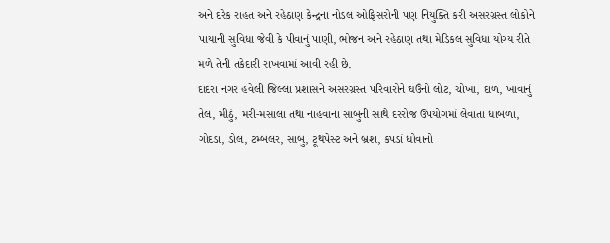અને દરેક રાહત અને રહેઠાણ કેન્‍દ્રના નોડલ ઓફિસરોની પણ નિયુક્‍તિ કરી અસરગ્રસ્‍ત લોકોને પાયાની સુવિધા જેવી કે પીવાનું પાણી, ભોજન અને રહેઠાણ તથા મેડિકલ સુવિધા યોગ્‍ય રીતે મળે તેની તકેદારી રાખવામાં આવી રહી છે.
દાદરા નગર હવેલી જિલ્લા પ્રશાસને અસરગ્રસ્‍ત પરિવારોને ઘઉંનો લોટ, ચોખા, દાળ, ખાવાનું તેલ, મીઠું, મરી-મસાલા તથા નાહવાના સાબુની સાથે દરરોજ ઉપયોગમાં લેવાતા ધાબળા, ગોદડા, ડોલ, ટમ્‍બલર, સાબુ, ટૂથપેસ્‍ટ અને બ્રશ, કપડાં ધોવાનો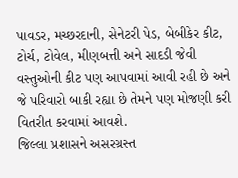પાવડર, મચ્‍છરદાની, સેનેટરી પેડ, બેબીકેર કીટ, ટોર્ચ, ટોવેલ, મીણબત્તી અને સાદડી જેવી વસ્‍તુઓની કીટ પણ આપવામાં આવી રહી છે અને જે પરિવારો બાકી રહ્યા છે તેમને પણ મોજણી કરી વિતરીત કરવામાં આવશે.
જિલ્લા પ્રશાસને અસરગ્રસ્‍ત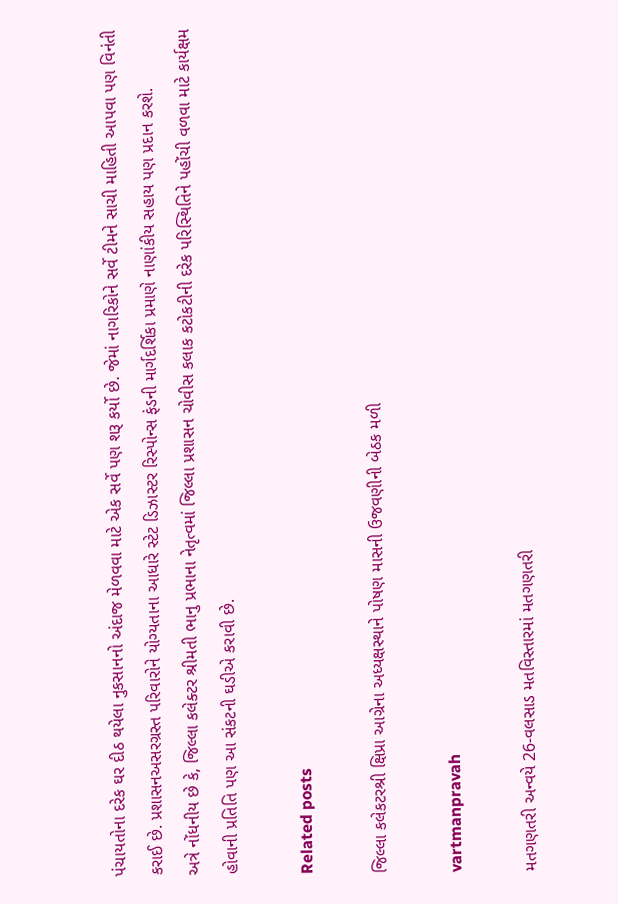પંચાયતોના દરેક ઘર દીઠ થયેલા નુકસાનનો અંદાજ મેળવવા માટે એક સર્વે પણ શરૂ કર્યો છે. જેમાં નાગરિકોને સર્વે ટીમને સાચી માહિતી આપવા પણ વિનંતી કરાઈ છે. પ્રશાસનઅસરગ્રસ્‍ત પરિવારોને યોગ્‍યતાના આધારે સ્‍ટેટ ડિઝાસ્‍ટર રિસ્‍પોન્‍સ ફંડની માર્ગદર્શિકા પ્રમાણે નાણાંકીય સહાય પણ પ્રદાન કરશે.
અત્રે નોંધનીય છે કે, જિલ્લા કલેક્‍ટર શ્રીમતી ભાનુ પ્રભાના નેતૃત્‍વમાં જિલ્લા પ્રશાસન ચોવીસ કલાક કટોકટીની દરેક પરિસ્‍થિતિને પહોંચી વળવા માટે કાર્યક્ષમ હોવાની પ્રતિતિ પણ આ સંકટની ઘડીએ કરાવી છે.

Related posts

જિલ્લા કલેકટરશ્રી ક્ષિપ્રા આગ્રેના અધ્યક્ષસ્થાને પોષણ માસની ઉજવણીની બેઠક મળી

vartmanpravah

મતગણતરી અન્‍વયે 26-વલસાડ મતવિસ્‍તારમાં મતગણતરી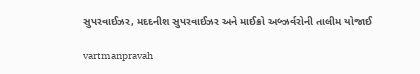સુપરવાઈઝર, મદદનીશ સુપરવાઈઝર અને માઈક્રો અબ્‍ઝર્વરોની તાલીમ યોજાઈ

vartmanpravah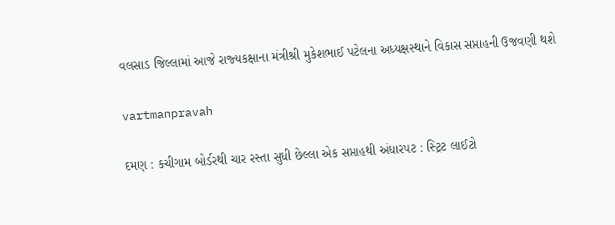વલસાડ જિલ્લામાં આજે રાજ્‍યકક્ષાના મંત્રીશ્રી મુકેશભાઈ પટેલના અધ્‍યક્ષસ્‍થાને વિકાસ સપ્તાહની ઉજવણી થશે

vartmanpravah

દમણ : કચીગામ બોર્ડરથી ચાર રસ્‍તા સુધી છેલ્લા એક સપ્તાહથી અંધારપટ : સ્‍ટ્રિટ લાઈટો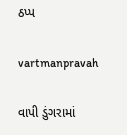ઠપ્‍પ

vartmanpravah

વાપી ડુંગરામાં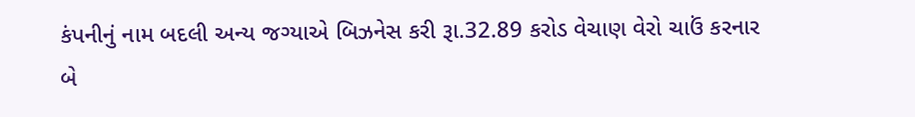કંપનીનું નામ બદલી અન્‍ય જગ્‍યાએ બિઝનેસ કરી રૂા.32.89 કરોડ વેચાણ વેરો ચાઉં કરનાર બે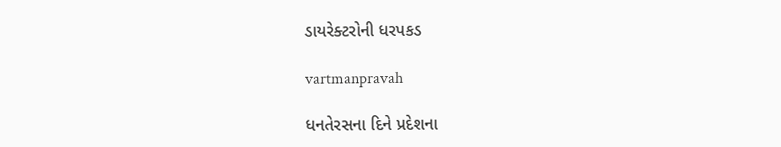ડાયરેક્‍ટરોની ધરપકડ

vartmanpravah

ધનતેરસના દિને પ્રદેશના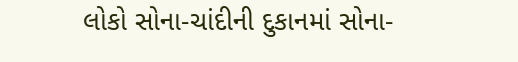લોકો સોના-ચાંદીની દુકાનમાં સોના-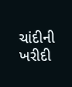ચાંદીની ખરીદી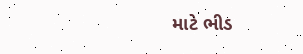માટે ભીડ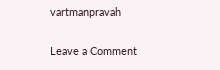vartmanpravah

Leave a Comment